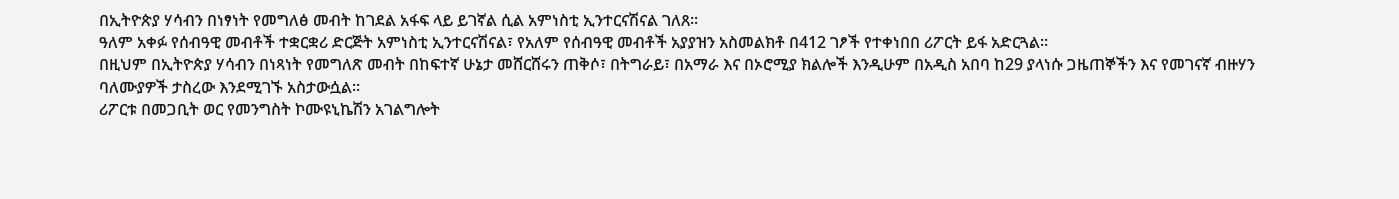በኢትዮጵያ ሃሳብን በነፃነት የመግለፅ መብት ከገደል አፋፍ ላይ ይገኛል ሲል አምነስቲ ኢንተርናሽናል ገለጸ፡፡
ዓለም አቀፉ የሰብዓዊ መብቶች ተቋርቋሪ ድርጅት አምነስቲ ኢንተርናሽናል፣ የአለም የሰብዓዊ መብቶች አያያዝን አስመልክቶ በ412 ገፆች የተቀነበበ ሪፖርት ይፋ አድርጓል፡፡
በዚህም በኢትዮጵያ ሃሳብን በነጻነት የመግለጽ መብት በከፍተኛ ሁኔታ መሸርሸሩን ጠቅሶ፣ በትግራይ፣ በአማራ እና በኦሮሚያ ክልሎች እንዲሁም በአዲስ አበባ ከ29 ያላነሱ ጋዜጠኞችን እና የመገናኛ ብዙሃን ባለሙያዎች ታስረው እንደሚገኙ አስታውሷል፡፡
ሪፖርቱ በመጋቢት ወር የመንግስት ኮሙዩኒኬሽን አገልግሎት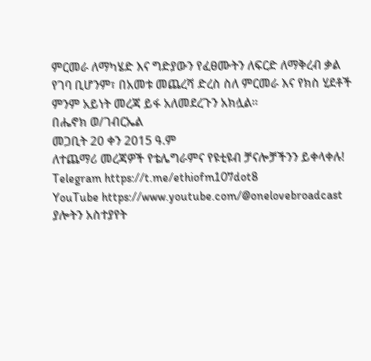ምርመራ ለማካሄድ እና ግድያውን የፈፀሙትን ለፍርድ ለማቅረብ ቃል የገባ ቢሆንም፣ በአመቱ መጨረሻ ድረስ ስለ ምርመራ እና የክስ ሂደቶች ምንም አይነት መረጃ ይፋ አለመደረጉን አክሏል፡፡
በሔኖክ ወ/ገብርኤል
መጋቢት 20 ቀን 2015 ዓ.ም
ለተጨማሪ መረጃዎች የቴሌግራምና የዩቲዩብ ቻናሎቻችንን ይቀላቀሉ!
Telegram https://t.me/ethiofm107dot8
YouTube https://www.youtube.com/@onelovebroadcast
ያሎትን አስተያየት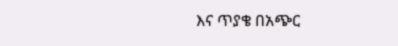እና ጥያቄ በአጭር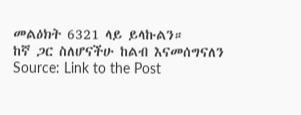መልዕክት 6321 ላይ ይላኩልን።
ከኛ ጋር ስለሆናችሁ ከልብ እናመሰግናለን
Source: Link to the Post